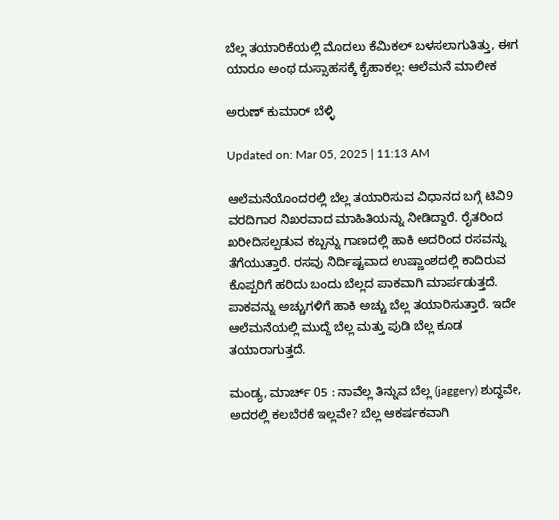ಬೆಲ್ಲ ತಯಾರಿಕೆಯಲ್ಲಿ ಮೊದಲು ಕೆಮಿಕಲ್ ಬಳಸಲಾಗುತಿತ್ತು, ಈಗ ಯಾರೂ ಅಂಥ ದುಸ್ಸಾಹಸಕ್ಕೆ ಕೈಹಾಕಲ್ಲ: ಆಲೆಮನೆ ಮಾಲೀಕ

ಅರುಣ್ ಕುಮಾರ್ ಬೆಳ್ಳಿ

Updated on: Mar 05, 2025 | 11:13 AM

ಆಲೆಮನೆಯೊಂದರಲ್ಲಿ ಬೆಲ್ಲ ತಯಾರಿಸುವ ವಿಧಾನದ ಬಗ್ಗೆ ಟಿವಿ9 ವರದಿಗಾರ ನಿಖರವಾದ ಮಾಹಿತಿಯನ್ನು ನೀಡಿದ್ದಾರೆ. ರೈತರಿಂದ ಖರೀದಿಸಲ್ಪಡುವ ಕಬ್ಬನ್ನು ಗಾಣದಲ್ಲಿ ಹಾಕಿ ಅದರಿಂದ ರಸವನ್ನು ತೆಗೆಯುತ್ತಾರೆ. ರಸವು ನಿರ್ದಿಷ್ಟವಾದ ಉಷ್ಣಾಂಶದಲ್ಲಿ ಕಾದಿರುವ ಕೊಪ್ಪರಿಗೆ ಹರಿದು ಬಂದು ಬೆಲ್ಲದ ಪಾಕವಾಗಿ ಮಾರ್ಪಡುತ್ತದೆ. ಪಾಕವನ್ನು ಅಚ್ಚುಗಳಿಗೆ ಹಾಕಿ ಅಚ್ಚು ಬೆಲ್ಲ ತಯಾರಿಸುತ್ತಾರೆ. ಇದೇ ಆಲೆಮನೆಯಲ್ಲಿ ಮುದ್ದೆ ಬೆಲ್ಲ ಮತ್ತು ಪುಡಿ ಬೆಲ್ಲ ಕೂಡ ತಯಾರಾಗುತ್ತದೆ.

ಮಂಡ್ಯ, ಮಾರ್ಚ್ 05 : ನಾವೆಲ್ಲ ತಿನ್ನುವ ಬೆಲ್ಲ (jaggery) ಶುದ್ಧವೇ, ಅದರಲ್ಲಿ ಕಲಬೆರಕೆ ಇಲ್ಲವೇ? ಬೆಲ್ಲ ಆಕರ್ಷಕವಾಗಿ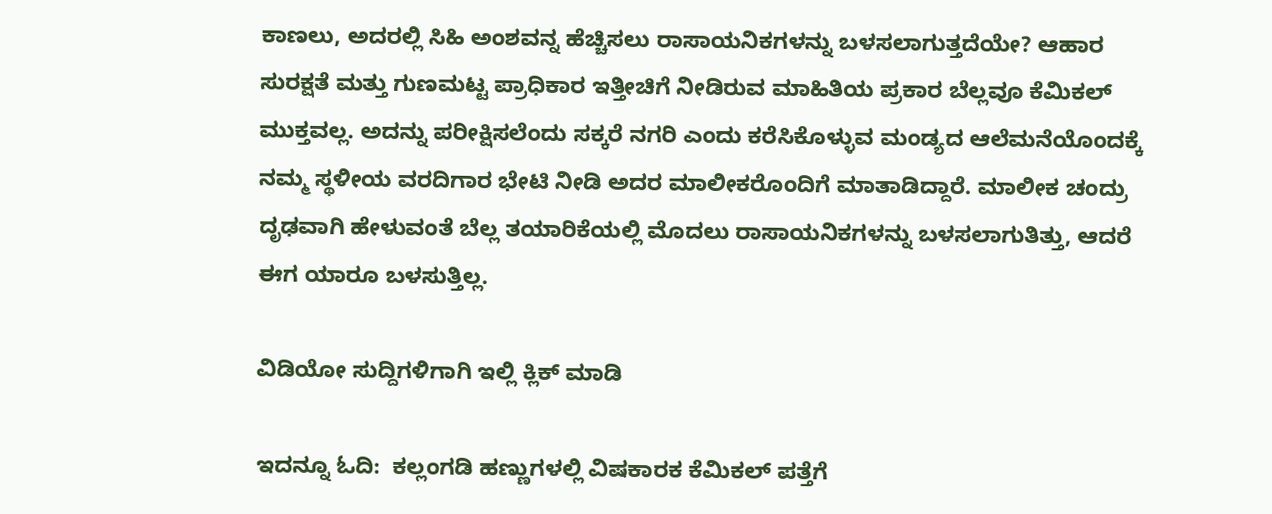ಕಾಣಲು, ಅದರಲ್ಲಿ ಸಿಹಿ ಅಂಶವನ್ನ ಹೆಚ್ಚಿಸಲು ರಾಸಾಯನಿಕಗಳನ್ನು ಬಳಸಲಾಗುತ್ತದೆಯೇ? ಆಹಾರ ಸುರಕ್ಷತೆ ಮತ್ತು ಗುಣಮಟ್ಟ ಪ್ರಾಧಿಕಾರ ಇತ್ತೀಚಿಗೆ ನೀಡಿರುವ ಮಾಹಿತಿಯ ಪ್ರಕಾರ ಬೆಲ್ಲವೂ ಕೆಮಿಕಲ್ ಮುಕ್ತವಲ್ಲ. ಅದನ್ನು ಪರೀಕ್ಷಿಸಲೆಂದು ಸಕ್ಕರೆ ನಗರಿ ಎಂದು ಕರೆಸಿಕೊಳ್ಳುವ ಮಂಡ್ಯದ ಆಲೆಮನೆಯೊಂದಕ್ಕೆ ನಮ್ಮ ಸ್ಥಳೀಯ ವರದಿಗಾರ ಭೇಟಿ ನೀಡಿ ಅದರ ಮಾಲೀಕರೊಂದಿಗೆ ಮಾತಾಡಿದ್ದಾರೆ. ಮಾಲೀಕ ಚಂದ್ರು ದೃಢವಾಗಿ ಹೇಳುವಂತೆ ಬೆಲ್ಲ ತಯಾರಿಕೆಯಲ್ಲಿ ಮೊದಲು ರಾಸಾಯನಿಕಗಳನ್ನು ಬಳಸಲಾಗುತಿತ್ತು, ಆದರೆ ಈಗ ಯಾರೂ ಬಳಸುತ್ತಿಲ್ಲ.

ವಿಡಿಯೋ ಸುದ್ದಿಗಳಿಗಾಗಿ ಇಲ್ಲಿ ಕ್ಲಿಕ್ ಮಾಡಿ

ಇದನ್ನೂ ಓದಿ:  ಕಲ್ಲಂಗಡಿ ಹಣ್ಣುಗಳಲ್ಲಿ ವಿಷಕಾರಕ ಕೆಮಿಕಲ್ ಪತ್ತೆಗೆ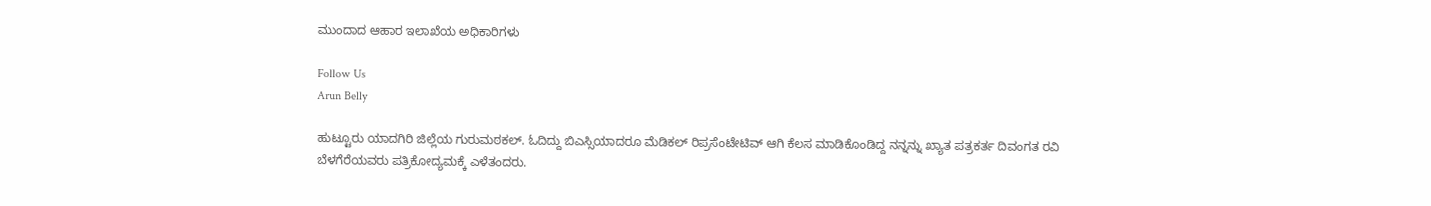ಮುಂದಾದ ಆಹಾರ ಇಲಾಖೆಯ ಅಧಿಕಾರಿಗಳು

Follow Us
Arun Belly

ಹುಟ್ಟೂರು ಯಾದಗಿರಿ ಜಿಲ್ಲೆಯ ಗುರುಮಠಕಲ್. ಓದಿದ್ದು ಬಿಎಸ್ಸಿಯಾದರೂ ಮೆಡಿಕಲ್ ರಿಪ್ರಸೆಂಟೇಟಿವ್ ಆಗಿ ಕೆಲಸ ಮಾಡಿಕೊಂಡಿದ್ದ ನನ್ನನ್ನು ಖ್ಯಾತ ಪತ್ರಕರ್ತ ದಿವಂಗತ ರವಿ ಬೆಳಗೆರೆಯವರು ಪತ್ರಿಕೋದ್ಯಮಕ್ಕೆ ಎಳೆತಂದರು.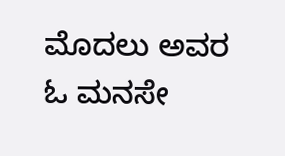ಮೊದಲು ಅವರ ಓ ಮನಸೇ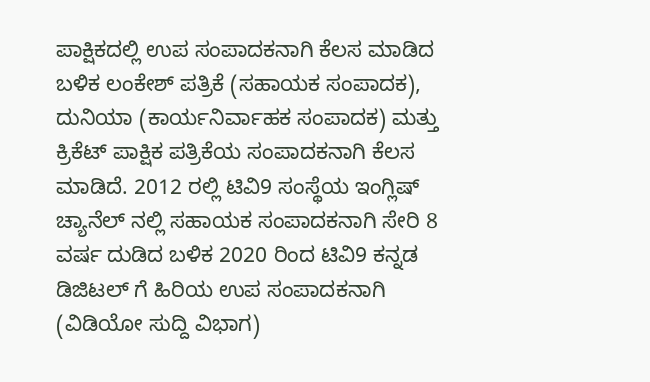ಪಾಕ್ಷಿಕದಲ್ಲಿ ಉಪ ಸಂಪಾದಕನಾಗಿ ಕೆಲಸ ಮಾಡಿದ ಬಳಿಕ ಲಂಕೇಶ್ ಪತ್ರಿಕೆ (ಸಹಾಯಕ ಸಂಪಾದಕ), ದುನಿಯಾ (ಕಾರ್ಯನಿರ್ವಾಹಕ ಸಂಪಾದಕ) ಮತ್ತು ಕ್ರಿಕೆಟ್ ಪಾಕ್ಷಿಕ ಪತ್ರಿಕೆಯ ಸಂಪಾದಕನಾಗಿ ಕೆಲಸ ಮಾಡಿದೆ. 2012 ರಲ್ಲಿ ಟಿವಿ9 ಸಂಸ್ಥೆಯ ಇಂಗ್ಲಿಷ್ ಚ್ಯಾನೆಲ್ ನಲ್ಲಿ ಸಹಾಯಕ ಸಂಪಾದಕನಾಗಿ ಸೇರಿ 8 ವರ್ಷ ದುಡಿದ ಬಳಿಕ 2020 ರಿಂದ ಟಿವಿ9 ಕನ್ನಡ ಡಿಜಿಟಲ್ ಗೆ ಹಿರಿಯ ಉಪ ಸಂಪಾದಕನಾಗಿ (ವಿಡಿಯೋ ಸುದ್ದಿ ವಿಭಾಗ)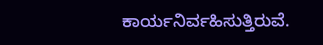ಕಾರ್ಯನಿರ್ವಹಿಸುತ್ತಿರುವೆ.